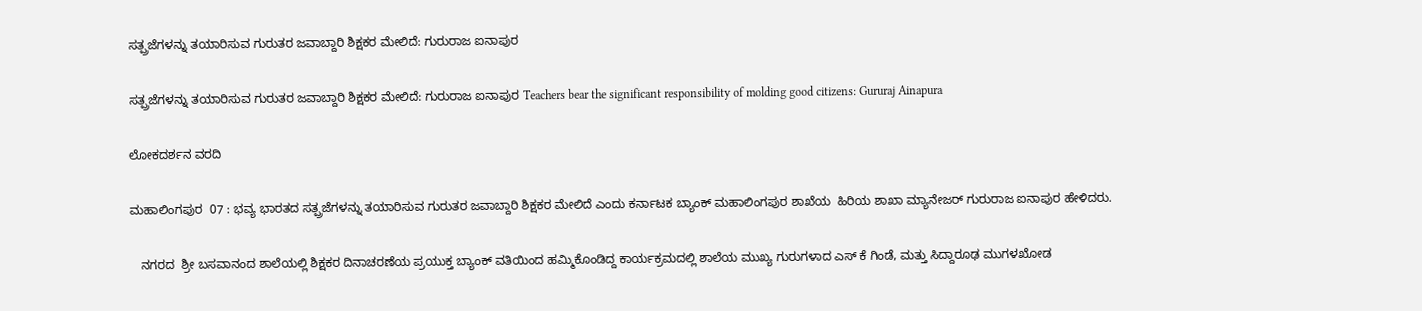ಸತ್ಪ್ರಜೆಗಳನ್ನು ತಯಾರಿಸುವ ಗುರುತರ ಜವಾಬ್ದಾರಿ ಶಿಕ್ಷಕರ ಮೇಲಿದೆ: ಗುರುರಾಜ ಐನಾಪುರ

ಸತ್ಪ್ರಜೆಗಳನ್ನು ತಯಾರಿಸುವ ಗುರುತರ ಜವಾಬ್ದಾರಿ ಶಿಕ್ಷಕರ ಮೇಲಿದೆ: ಗುರುರಾಜ ಐನಾಪುರ Teachers bear the significant responsibility of molding good citizens: Gururaj Ainapura

ಲೋಕದರ್ಶನ ವರದಿ

ಮಹಾಲಿಂಗಪುರ  07 : ಭವ್ಯ ಭಾರತದ ಸತ್ಪ್ರಜೆಗಳನ್ನು ತಯಾರಿಸುವ ಗುರುತರ ಜವಾಬ್ದಾರಿ ಶಿಕ್ಷಕರ ಮೇಲಿದೆ ಎಂದು ಕರ್ನಾಟಕ ಬ್ಯಾಂಕ್ ಮಹಾಲಿಂಗಪುರ ಶಾಖೆಯ  ಹಿರಿಯ ಶಾಖಾ ಮ್ಯಾನೇಜರ್ ಗುರುರಾಜ ಐನಾಪುರ ಹೇಳಿದರು.

   ನಗರದ  ಶ್ರೀ ಬಸವಾನಂದ ಶಾಲೆಯಲ್ಲಿ ಶಿಕ್ಷಕರ ದಿನಾಚರಣೆಯ ಪ್ರಯುಕ್ತ ಬ್ಯಾಂಕ್ ವತಿಯಿಂದ ಹಮ್ಮಿಕೊಂಡಿದ್ದ ಕಾರ್ಯಕ್ರಮದಲ್ಲಿ ಶಾಲೆಯ ಮುಖ್ಯ ಗುರುಗಳಾದ ಎಸ್ ಕೆ ಗಿಂಡೆ, ಮತ್ತು ಸಿದ್ದಾರೂಢ ಮುಗಳಖೋಡ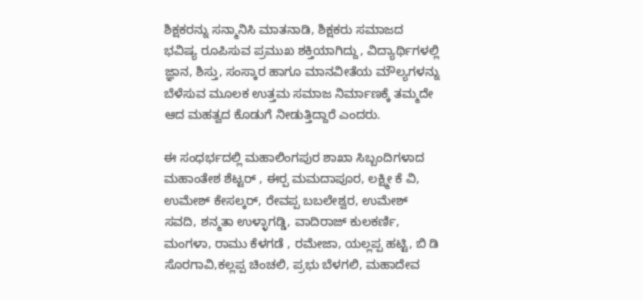ಶಿಕ್ಷಕರನ್ನು ಸನ್ಮಾನಿಸಿ ಮಾತನಾಡಿ, ಶಿಕ್ಷಕರು ಸಮಾಜದ ಭವಿಷ್ಯ ರೂಪಿಸುವ ಪ್ರಮುಖ ಶಕ್ತಿಯಾಗಿದ್ದು, ವಿದ್ಯಾರ್ಥಿಗಳಲ್ಲಿ ಜ್ಞಾನ, ಶಿಸ್ತು, ಸಂಸ್ಕಾರ ಹಾಗೂ ಮಾನವೀತೆಯ ಮೌಲ್ಯಗಳನ್ನು ಬೆಳೆಸುವ ಮೂಲಕ ಉತ್ತಮ ಸಮಾಜ ನಿರ್ಮಾಣಕ್ಕೆ ತಮ್ಮದೇ ಆದ ಮಹತ್ವದ ಕೊಡುಗೆ ನೀಡುತ್ತಿದ್ದಾರೆ ಎಂದರು.

ಈ ಸಂಧರ್ಭದಲ್ಲಿ ಮಹಾಲಿಂಗಪುರ ಶಾಖಾ ಸಿಬ್ಬಂದಿಗಳಾದ ಮಹಾಂತೇಶ ಶೆಟ್ಟರ್ , ಈರ‍್ಪ ಮಮದಾಪೂರ, ಲಕ್ಷ್ಮೀ ಕೆ ವಿ, ಉಮೇಶ್ ಕೇಸಲ್ಕರ್, ರೇವಪ್ಪ ಬಬಲೇಶ್ವರ, ಉಮೇಶ್ ಸವದಿ, ಶನ್ಮತಾ ಉಳ್ಳಾಗಡ್ಡಿ, ವಾದಿರಾಜ್ ಕುಲಕರ್ಣಿ, ಮಂಗಳಾ, ರಾಮು ಕೆಳಗಡೆ , ರಮೇಜಾ, ಯಲ್ಲಪ್ಪ ಹಟ್ಟಿ, ಬಿ ಡಿ ಸೊರಗಾವಿ,ಕಲ್ಲಪ್ಪ ಚಿಂಚಲಿ, ಪ್ರಭು ಬೆಳಗಲಿ, ಮಹಾದೇವ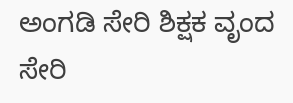ಅಂಗಡಿ ಸೇರಿ ಶಿಕ್ಷಕ ವೃಂದ ಸೇರಿ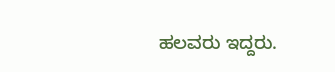ಹಲವರು ಇದ್ದರು.